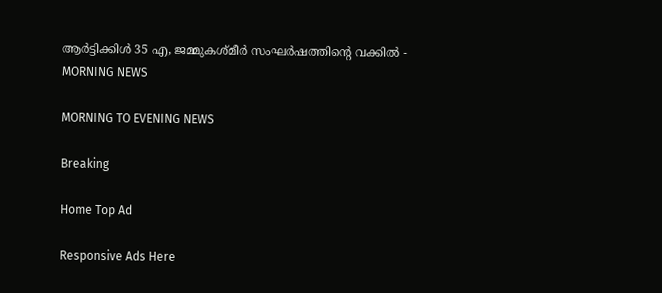ആര്‍ട്ടിക്കിള്‍ 35 എ, ജമ്മുകശ്മീര്‍ സംഘര്‍ഷത്തിന്റെ വക്കില്‍ - MORNING NEWS

MORNING TO EVENING NEWS

Breaking

Home Top Ad

Responsive Ads Here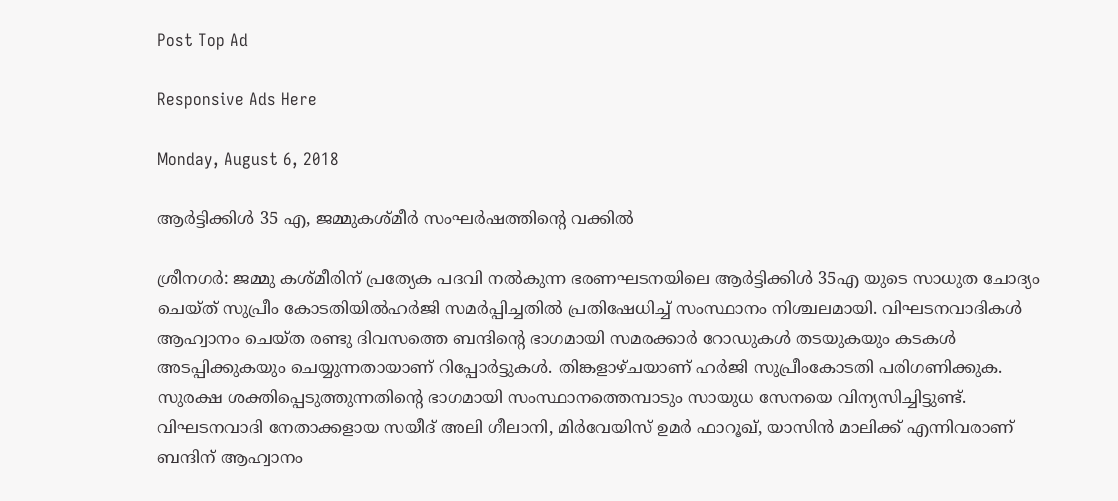Post Top Ad

Responsive Ads Here

Monday, August 6, 2018

ആര്‍ട്ടിക്കിള്‍ 35 എ, ജമ്മുകശ്മീര്‍ സംഘര്‍ഷത്തിന്റെ വക്കില്‍

ശ്രീനഗർ: ജമ്മു കശ്മീരിന് പ്രത്യേക പദവി നൽകുന്ന ഭരണഘടനയിലെ ആർട്ടിക്കിൾ 35എ യുടെ സാധുത ചോദ്യം ചെയ്ത് സുപ്രീം കോടതിയിൽഹർജി സമർപ്പിച്ചതിൽ പ്രതിഷേധിച്ച് സംസ്ഥാനം നിശ്ചലമായി. വിഘടനവാദികൾ ആഹ്വാനം ചെയ്ത രണ്ടു ദിവസത്തെ ബന്ദിന്റെ ഭാഗമായി സമരക്കാർ റോഡുകൾ തടയുകയും കടകൾ അടപ്പിക്കുകയും ചെയ്യുന്നതായാണ് റിപ്പോർട്ടുകൾ. തിങ്കളാഴ്ചയാണ് ഹർജി സുപ്രീംകോടതി പരിഗണിക്കുക. സുരക്ഷ ശക്തിപ്പെടുത്തുന്നതിന്റെ ഭാഗമായി സംസ്ഥാനത്തെമ്പാടും സായുധ സേനയെ വിന്യസിച്ചിട്ടുണ്ട്. വിഘടനവാദി നേതാക്കളായ സയീദ് അലി ഗീലാനി, മിർവേയിസ് ഉമർ ഫാറൂഖ്, യാസിൻ മാലിക്ക് എന്നിവരാണ് ബന്ദിന് ആഹ്വാനം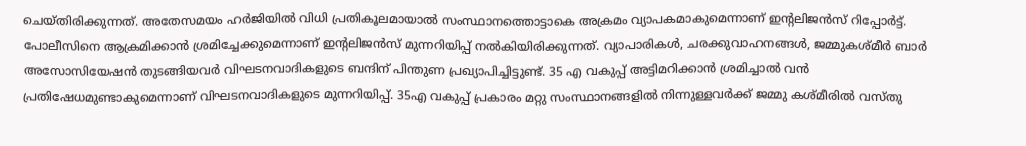ചെയ്തിരിക്കുന്നത്. അതേസമയം ഹർജിയിൽ വിധി പ്രതികൂലമായാൽ സംസ്ഥാനത്തൊട്ടാകെ അക്രമം വ്യാപകമാകുമെന്നാണ് ഇന്റലിജൻസ് റിപ്പോർട്ട്. പോലീസിനെ ആക്രമിക്കാൻ ശ്രമിച്ചേക്കുമെന്നാണ് ഇന്റലിജൻസ് മുന്നറിയിപ്പ് നൽകിയിരിക്കുന്നത്. വ്യാപാരികൾ, ചരക്കുവാഹനങ്ങൾ, ജമ്മുകശ്മീർ ബാർ അസോസിയേഷൻ തുടങ്ങിയവർ വിഘടനവാദികളുടെ ബന്ദിന് പിന്തുണ പ്രഖ്യാപിച്ചിട്ടുണ്ട്. 35 എ വകുപ്പ് അട്ടിമറിക്കാൻ ശ്രമിച്ചാൽ വൻ പ്രതിഷേധമുണ്ടാകുമെന്നാണ് വിഘടനവാദികളുടെ മുന്നറിയിപ്പ്. 35എ വകുപ്പ് പ്രകാരം മറ്റു സംസ്ഥാനങ്ങളിൽ നിന്നുള്ളവർക്ക് ജമ്മു കശ്മീരിൽ വസ്തു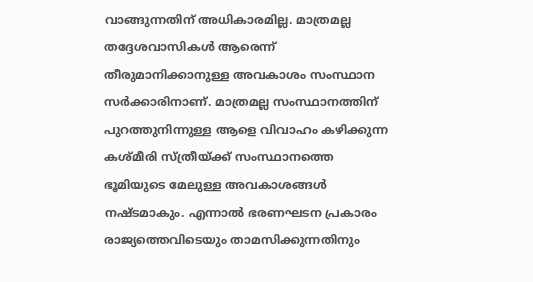വാങ്ങുന്നതിന് അധികാരമില്ല. മാത്രമല്ല തദ്ദേശവാസികൾ ആരെന്ന് തീരുമാനിക്കാനുള്ള അവകാശം സംസ്ഥാന സർക്കാരിനാണ്. മാത്രമല്ല സംസ്ഥാനത്തിന് പുറത്തുനിന്നുള്ള ആളെ വിവാഹം കഴിക്കുന്ന കശ്മീരി സ്ത്രീയ്ക്ക് സംസ്ഥാനത്തെ ഭൂമിയുടെ മേലുള്ള അവകാശങ്ങൾ നഷ്ടമാകും. എന്നാൽ ഭരണഘടന പ്രകാരം രാജ്യത്തെവിടെയും താമസിക്കുന്നതിനും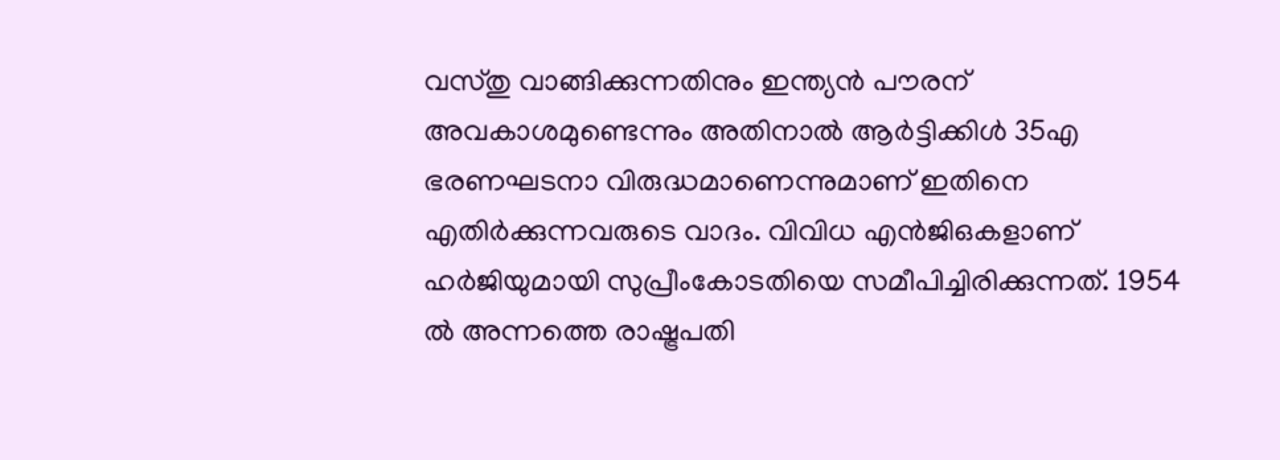വസ്തു വാങ്ങിക്കുന്നതിനും ഇന്ത്യൻ പൗരന് അവകാശമുണ്ടെന്നും അതിനാൽ ആർട്ടിക്കിൾ 35എ ഭരണഘടനാ വിരുദ്ധമാണെന്നുമാണ് ഇതിനെ എതിർക്കുന്നവരുടെ വാദം. വിവിധ എൻജിഒകളാണ് ഹർജിയുമായി സുപ്രീംകോടതിയെ സമീപിച്ചിരിക്കുന്നത്. 1954 ൽ അന്നത്തെ രാഷ്ട്രപതി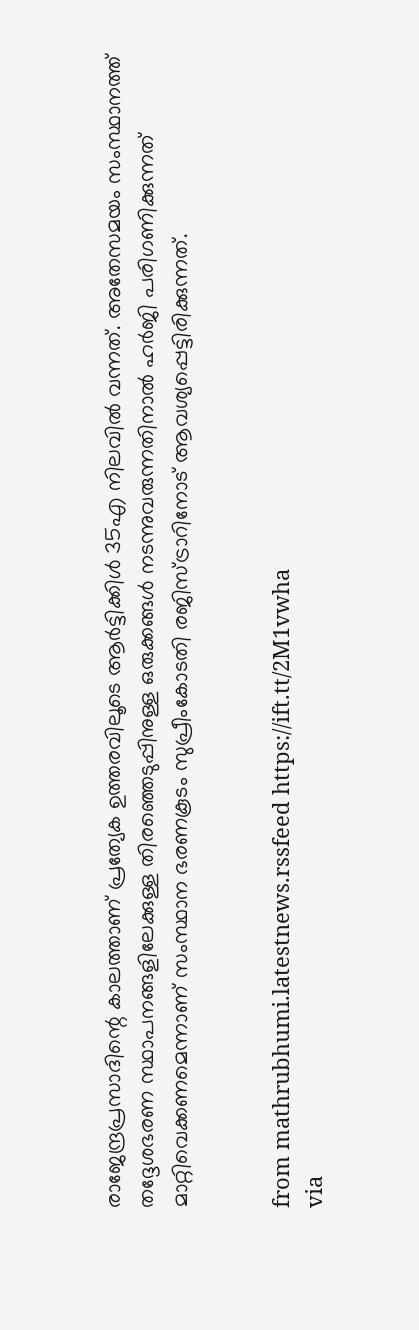രാജേന്ദ്രപ്രസാദിന്റെ കാലത്താണ് പ്രത്യേക ഉത്തരവിലൂടെ ആർട്ടിക്കിൾ 35എ നിലവിൽ വന്നത്. അതേസമയം സംസ്ഥാനത്ത് തദ്ദേശഭരണ സ്ഥാപനങ്ങളിലേക്കുള്ള തിരഞ്ഞെടുപ്പിനുള്ള ഒരുക്കങ്ങൾ നടന്നുവരുന്നതിനാൽ ഹർജി പരിഗണിക്കുന്നത് മാറ്റിവെക്കണമെന്നാണ് സംസ്ഥാന ഭരണകൂടം സുപ്രീംകോടതി രജിസ്ട്രാറിനോട് ആവശ്യപ്പെട്ടിരിക്കുന്നത്.


from mathrubhumi.latestnews.rssfeed https://ift.tt/2M1vwha
via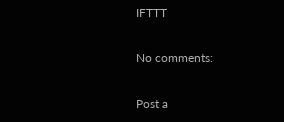IFTTT

No comments:

Post a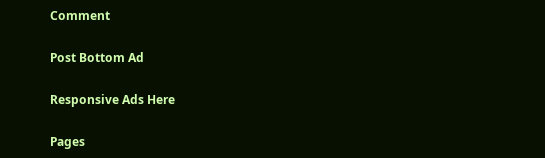Comment

Post Bottom Ad

Responsive Ads Here

Pages